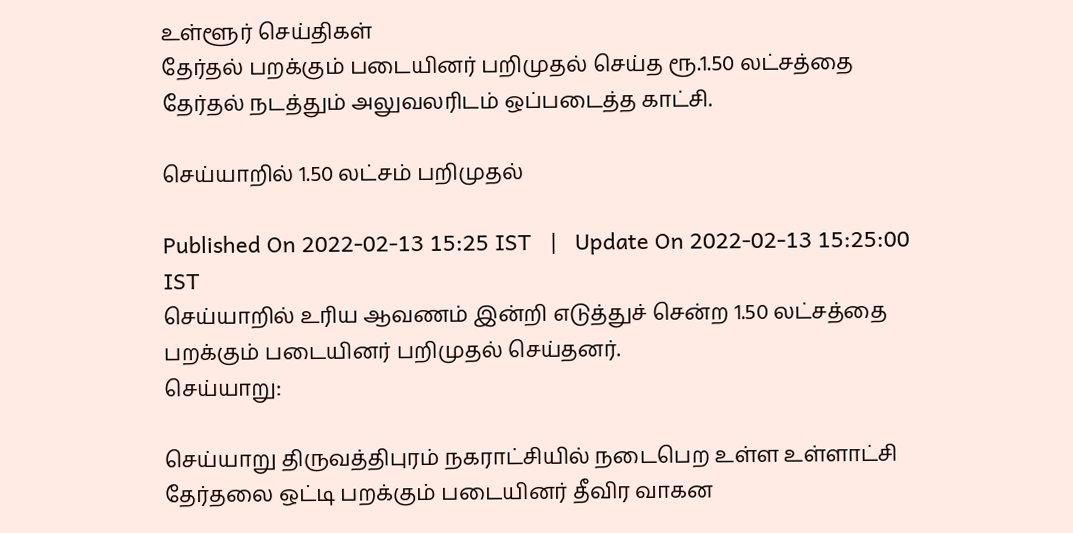உள்ளூர் செய்திகள்
தேர்தல் பறக்கும் படையினர் பறிமுதல் செய்த ரூ.1.50 லட்சத்தை தேர்தல் நடத்தும் அலுவலரிடம் ஒப்படைத்த காட்சி.

செய்யாறில் 1.50 லட்சம் பறிமுதல்

Published On 2022-02-13 15:25 IST   |   Update On 2022-02-13 15:25:00 IST
செய்யாறில் உரிய ஆவணம் இன்றி எடுத்துச் சென்ற 1.50 லட்சத்தை பறக்கும் படையினர் பறிமுதல் செய்தனர்.
செய்யாறு:

செய்யாறு திருவத்திபுரம் நகராட்சியில் நடைபெற உள்ள உள்ளாட்சி தேர்தலை ஒட்டி பறக்கும் படையினர் தீவிர வாகன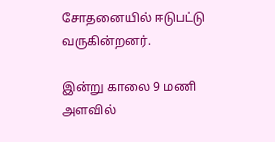சோதனையில் ஈடுபட்டு வருகின்றனர்.

இன்று காலை 9 மணி அளவில்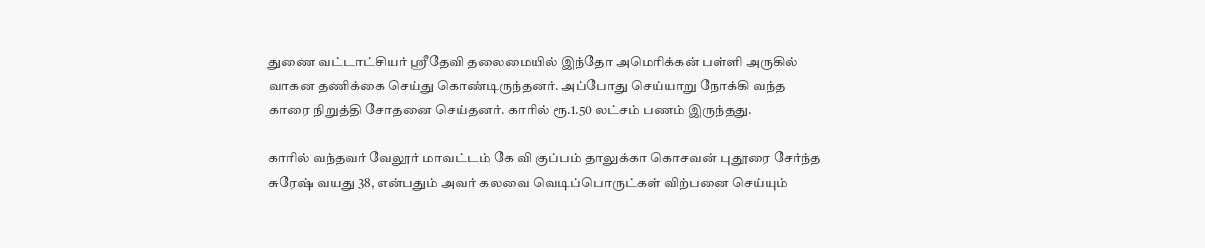துணை வட்டாட்சியர் ஸ்ரீதேவி தலைமையில் இந்தோ அமெரிக்கன் பள்ளி அருகில் வாகன தணிக்கை செய்து கொண்டிருந்தனர். அப்போது செய்யாறு நோக்கி வந்த காரை நிறுத்தி சோதனை செய்தனர். காரில் ரூ.1.50 லட்சம் பணம் இருந்தது.

காரில் வந்தவர் வேலூர் மாவட்டம் கே வி குப்பம் தாலுக்கா கொசவன் புதூரை சேர்ந்த சுரேஷ் வயது 38, என்பதும் அவர் கலவை வெடிப்பொருட்கள் விற்பனை செய்யும்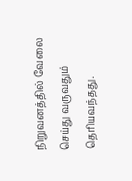நிறுவனத்தில் வேலை செய்து வருவதும் தெரியவந்தது.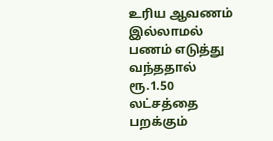உரிய ஆவணம் இல்லாமல் பணம் எடுத்து வந்ததால் ரூ.1.50 லட்சத்தை பறக்கும்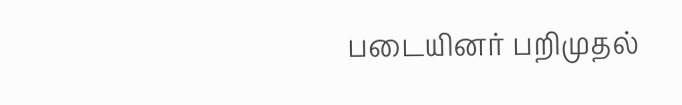படையினர் பறிமுதல்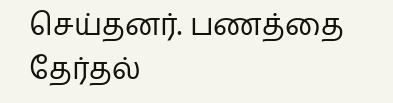செய்தனர். பணத்தை தேர்தல்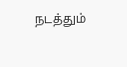நடத்தும்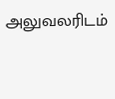அலுவலரிடம்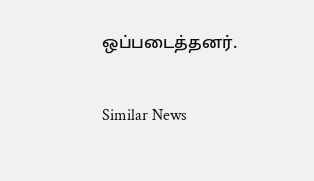ஒப்படைத்தனர்.

Similar News